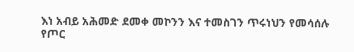እነ አብይ አሕመድ ደመቀ መኮንን እና ተመስገን ጥሩነህን የመሳሰሉ የጦር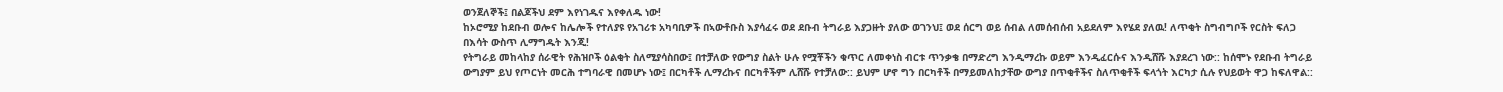ወንጀለኞች፤ በልጆችህ ደም እየነገዱና እየቀለዱ ነው!
ከኦሮሚያ ከደቡብ ወሎና ከሌሎች የተለያዩ የአገሪቱ አካባቢዎች በኣውቶቡስ እያሳፈሩ ወደ ደቡብ ትግራይ እያጋዙት ያለው ወገንህ፤ ወደ ሰርግ ወይ ሰብል ለመሰብሰብ አይደለም እየሄደ ያለዉ! ለጥቂት ስግብግቦች የርስት ፍለጋ በእሳት ውስጥ ሊማግዱት እንጂ!
የትግራይ መከላከያ ሰራዊት የሕዝቦች ዕልቂት ስለሚያሳስበው፤ በተቻለው የውግያ ስልት ሁሉ የሟቾችን ቁጥር ለመቀነስ ብርቱ ጥንቃቄ በማድረግ እንዲማረኩ ወይም እንዲፈርሱና እንዲሸሹ እያደረገ ነው:: ከሰሞኑ የደቡብ ትግራይ ውግያም ይህ የጦርነት መርሕ ተግባራዊ በመሆኑ ነው፤ በርካቶች ሊማረኩና በርካቶችም ሊሸሹ የተቻለው:: ይህም ሆኖ ግን በርካቶች በማይመለከታቸው ውግያ በጥቂቶችና ስለጥቂቶች ፍላጎት እርካታ ሲሉ የህይወት ዋጋ ከፍለዋል::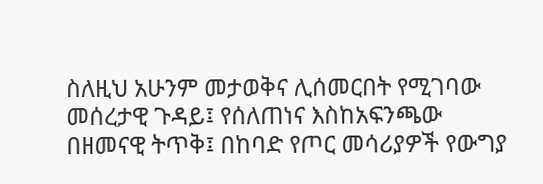ስለዚህ አሁንም መታወቅና ሊሰመርበት የሚገባው መሰረታዊ ጉዳይ፤ የሰለጠነና እስከአፍንጫው በዘመናዊ ትጥቅ፤ በከባድ የጦር መሳሪያዎች የውግያ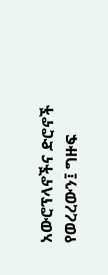አውሮፕላኖችና ድሮኖች የወረረውን፤ ግዙፍ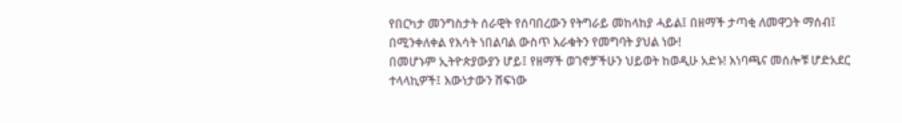የበርካታ መንግስታት ሰራዊት የሰባበረውን የትግራይ መከላከያ ሓይል፤ በዘማች ታጣቂ ለመዋጋት ማሰብ፤ በሚንቀለቀል የእሳት ነበልባል ውስጥ እራቁትን የመግባት ያህል ነው!
በመሆኑም ኢትዮጵያውያን ሆይ፤ የዘማች ወገኖቻችሁን ህይወት ከወዲሁ አድኑ! እነባጫና መሰሎቹ ሆድአደር ተላላኪዎች፤ እውነታውን ሸፍነው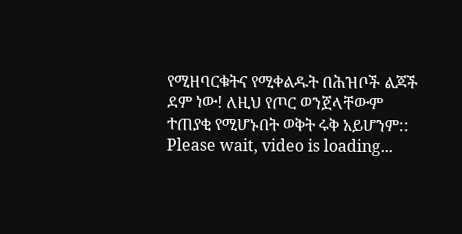የሚዘባርቁትና የሚቀልዱት በሕዝቦች ልጆች ደም ነው! ለዚህ የጦር ወንጀላቸውም ተጠያቂ የሚሆኑበት ወቅት ሩቅ አይሆንም::
Please wait, video is loading...